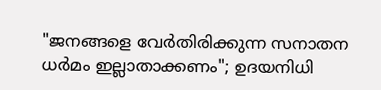"ജനങ്ങളെ വേര്‍തിരിക്കുന്ന സനാതന ധര്‍മം ഇല്ലാതാക്കണം"; ഉദയനിധി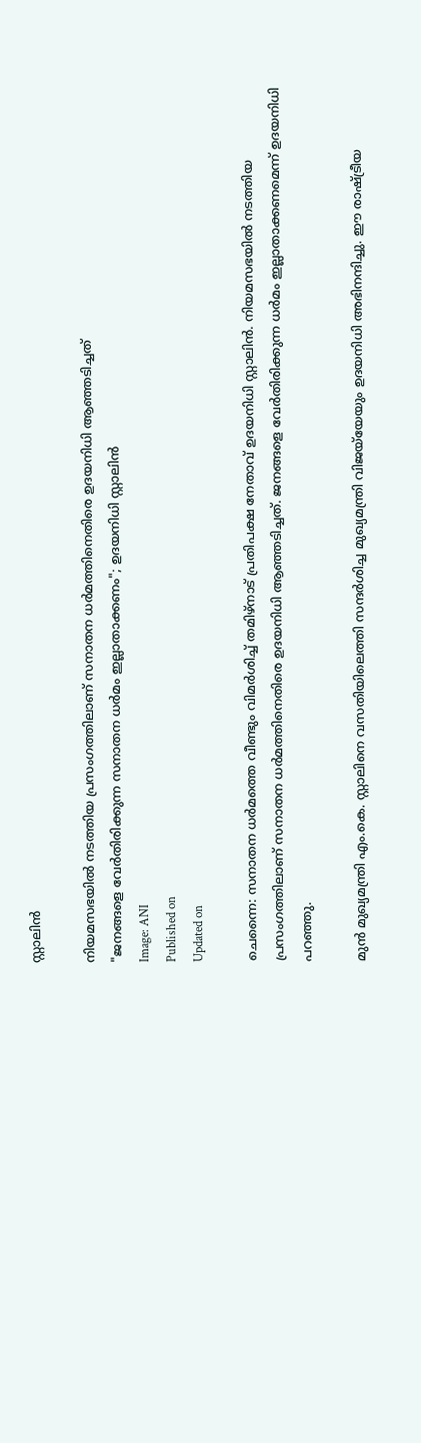സ്റ്റാലിന്‍

നിയമസഭയില്‍ നടത്തിയ പ്രസംഗത്തിലാണ് സനാതന ധര്‍മത്തിനെതിരെ ഉദയനിധി ആഞ്ഞടിച്ചത്
"ജനങ്ങളെ വേര്‍തിരിക്കുന്ന സനാതന ധര്‍മം ഇല്ലാതാക്കണം"; ഉദയനിധി സ്റ്റാലിന്‍
Image: ANI
Published on
Updated on

ചെന്നൈ: സനാതന ധര്‍മത്തെ വീണ്ടും വിമര്‍ശിച്ച് തമിഴ്‌നാട് പ്രതിപക്ഷ നേതാവ് ഉദയനിധി സ്റ്റാലിന്‍. നിയമസഭയില്‍ നടത്തിയ പ്രസംഗത്തിലാണ് സനാതന ധര്‍മത്തിനെതിരെ ഉദയനിധി ആഞ്ഞടിച്ചത്. ജനങ്ങളെ വേര്‍തിരിക്കുന്ന ധര്‍മം ഇല്ലാതാക്കണമെന്ന് ഉദയനിധി പറഞ്ഞു.

മുന്‍ മുഖ്യമന്ത്രി എം.കെ. സ്റ്റാലിനെ വസതിയിലെത്തി സന്ദര്‍ശിച്ച മുഖ്യമന്ത്രി വിജയ്‌യേയും ഉദയനിധി അഭിനന്ദിച്ചു. ഈ രാഷ്ട്രീയ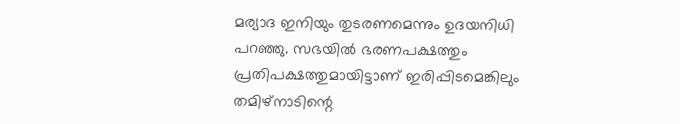മര്യാദ ഇനിയും തുടരണമെന്നും ഉദയനിധി പറഞ്ഞു. സഭയില്‍ ഭരണപക്ഷത്തും പ്രതിപക്ഷത്തുമായിട്ടാണ് ഇരിപ്പിടമെങ്കിലും തമിഴ്‌നാടിന്റെ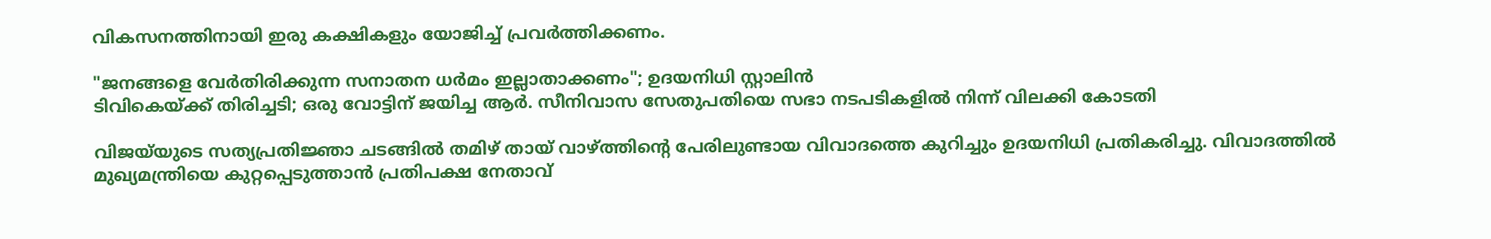വികസനത്തിനായി ഇരു കക്ഷികളും യോജിച്ച് പ്രവര്‍ത്തിക്കണം.

"ജനങ്ങളെ വേര്‍തിരിക്കുന്ന സനാതന ധര്‍മം ഇല്ലാതാക്കണം"; ഉദയനിധി സ്റ്റാലിന്‍
ടിവികെയ്ക്ക് തിരിച്ചടി; ഒരു വോട്ടിന് ജയിച്ച ആർ. സീനിവാസ സേതുപതിയെ സഭാ നടപടികളിൽ നിന്ന് വിലക്കി കോടതി

വിജയ്‌യുടെ സത്യപ്രതിജ്ഞാ ചടങ്ങില്‍ തമിഴ് തായ് വാഴ്ത്തിന്റെ പേരിലുണ്ടായ വിവാദത്തെ കുറിച്ചും ഉദയനിധി പ്രതികരിച്ചു. വിവാദത്തില്‍ മുഖ്യമന്ത്രിയെ കുറ്റപ്പെടുത്താന്‍ പ്രതിപക്ഷ നേതാവ്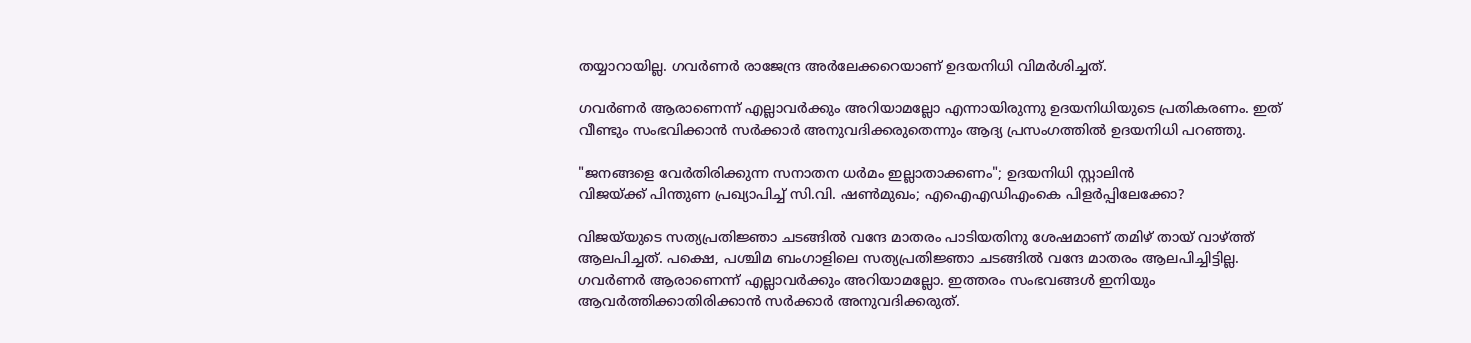തയ്യാറായില്ല. ഗവര്‍ണര്‍ രാജേന്ദ്ര അര്‍ലേക്കറെയാണ് ഉദയനിധി വിമർശിച്ചത്‌.

ഗവര്‍ണര്‍ ആരാണെന്ന് എല്ലാവര്‍ക്കും അറിയാമല്ലോ എന്നായിരുന്നു ഉദയനിധിയുടെ പ്രതികരണം. ഇത് വീണ്ടും സംഭവിക്കാന്‍ സര്‍ക്കാര്‍ അനുവദിക്കരുതെന്നും ആദ്യ പ്രസംഗത്തില്‍ ഉദയനിധി പറഞ്ഞു.

"ജനങ്ങളെ വേര്‍തിരിക്കുന്ന സനാതന ധര്‍മം ഇല്ലാതാക്കണം"; ഉദയനിധി സ്റ്റാലിന്‍
വിജയ്ക്ക് പിന്തുണ പ്രഖ്യാപിച്ച് സി.വി. ഷണ്‍മുഖം; എഐഎഡിഎംകെ പിളര്‍പ്പിലേക്കോ?

വിജയ്‌യുടെ സത്യപ്രതിജ്ഞാ ചടങ്ങില്‍ വന്ദേ മാതരം പാടിയതിനു ശേഷമാണ് തമിഴ് തായ് വാഴ്ത്ത് ആലപിച്ചത്. പക്ഷെ, പശ്ചിമ ബംഗാളിലെ സത്യപ്രതിജ്ഞാ ചടങ്ങില്‍ വന്ദേ മാതരം ആലപിച്ചിട്ടില്ല. ഗവര്‍ണര്‍ ആരാണെന്ന് എല്ലാവര്‍ക്കും അറിയാമല്ലോ. ഇത്തരം സംഭവങ്ങള്‍ ഇനിയും ആവര്‍ത്തിക്കാതിരിക്കാന്‍ സര്‍ക്കാര്‍ അനുവദിക്കരുത്.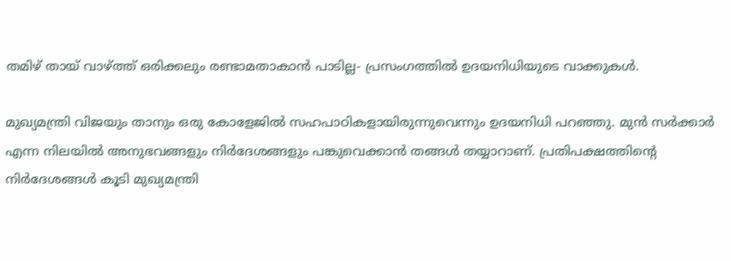തമിഴ് തായ് വാഴ്ത്ത് ഒരിക്കലും രണ്ടാമതാകാന്‍ പാടില്ല- പ്രസംഗത്തില്‍ ഉദയനിധിയുടെ വാക്കുകള്‍.

മുഖ്യമന്ത്രി വിജയും താനും ഒരു കോളേജില്‍ സഹപാഠികളായിരുന്നുവെന്നും ഉദയനിധി പറഞ്ഞു. മുന്‍ സര്‍ക്കാര്‍ എന്ന നിലയില്‍ അനുഭവങ്ങളും നിര്‍ദേശങ്ങളും പങ്കുവെക്കാന്‍ തങ്ങള്‍ തയ്യാറാണ്. പ്രതിപക്ഷത്തിന്റെ നിര്‍ദേശങ്ങള്‍ കൂടി മുഖ്യമന്ത്രി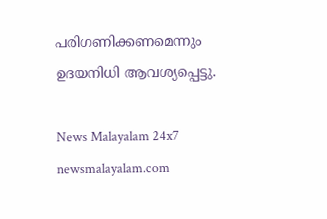പരിഗണിക്കണമെന്നും ഉദയനിധി ആവശ്യപ്പെട്ടു.

News Malayalam 24x7
newsmalayalam.com